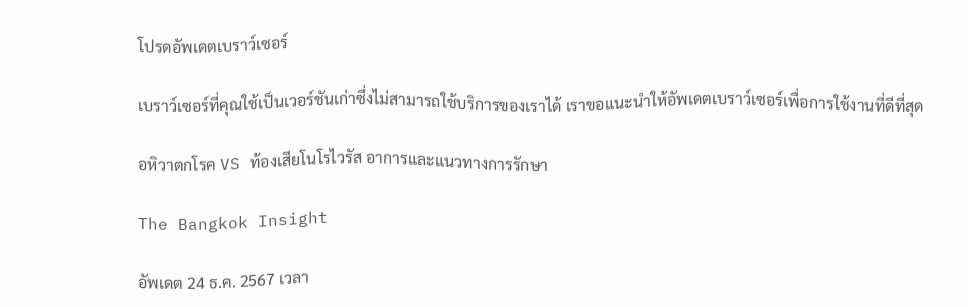โปรดอัพเดตเบราว์เซอร์

เบราว์เซอร์ที่คุณใช้เป็นเวอร์ชันเก่าซึ่งไม่สามารถใช้บริการของเราได้ เราขอแนะนำให้อัพเดตเบราว์เซอร์เพื่อการใช้งานที่ดีที่สุด

อหิวาตกโรค VS ท้องเสียโนโรไวรัส อาการและแนวทางการรักษา

The Bangkok Insight

อัพเดต 24 ธ.ค. 2567 เวลา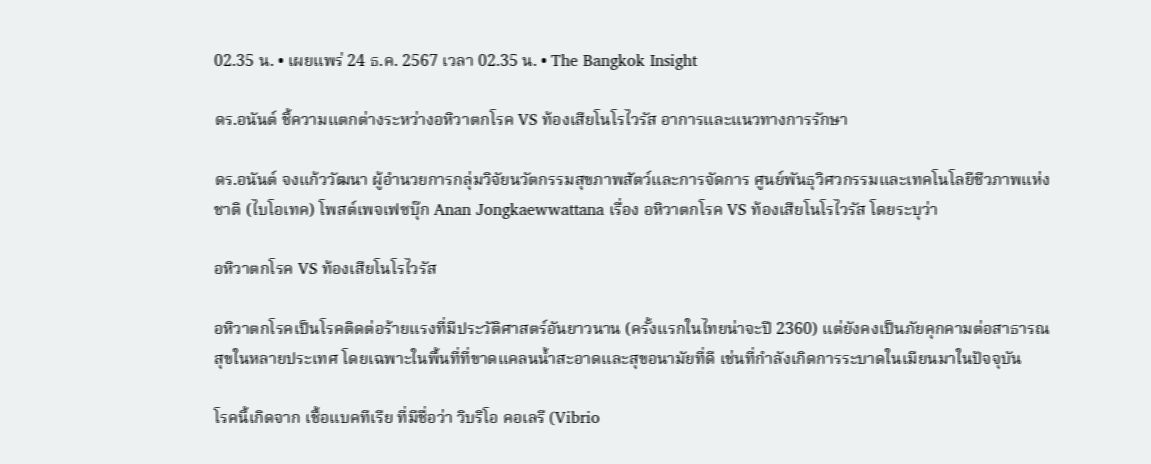02.35 น. • เผยแพร่ 24 ธ.ค. 2567 เวลา 02.35 น. • The Bangkok Insight

ดร.อนันต์ ชี้ความแตกต่างระหว่างอหิวาตกโรค VS ท้องเสียโนโรไวรัส อาการและแนวทางการรักษา

ดร.อนันต์ จงแก้ววัฒนา ผู้อำนวยการกลุ่มวิจัยนวัตกรรมสุขภาพสัตว์และการจัดการ ศูนย์พันธุวิศวกรรมและเทคโนโลยีชีวภาพแห่งชาติ (ไบโอเทค) โพสต์เพจเฟซบุ๊ก Anan Jongkaewwattana เรื่อง อหิวาตกโรค VS ท้องเสียโนโรไวรัส โดยระบุว่า

อหิวาตกโรค VS ท้องเสียโนโรไวรัส

อหิวาตกโรคเป็นโรคติดต่อร้ายแรงที่มีประวัติศาสตร์อันยาวนาน (ครั้งแรกในไทยน่าจะปี 2360) แต่ยังคงเป็นภัยคุกคามต่อสาธารณสุขในหลายประเทศ โดยเฉพาะในพื้นที่ที่ขาดแคลนน้ำสะอาดและสุขอนามัยที่ดี เช่นที่กำลังเกิดการระบาดในเมียนมาในปัจจุบัน

โรคนี้เกิดจาก เชื้อแบคทีเรีย ที่มีชื่อว่า วิบริโอ คอเลรี (Vibrio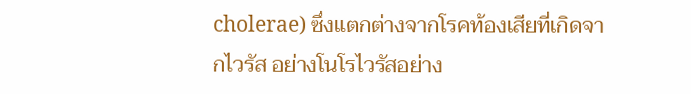cholerae) ซึ่งแตกต่างจากโรคท้องเสียที่เกิดจากไวรัส อย่างโนโรไวรัสอย่าง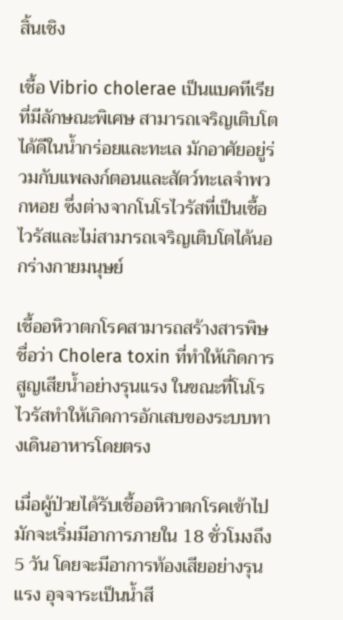สิ้นเชิง

เชื้อ Vibrio cholerae เป็นแบคทีเรียที่มีลักษณะพิเศษ สามารถเจริญเติบโตได้ดีในน้ำกร่อยและทะเล มักอาศัยอยู่ร่วมกับแพลงก์ตอนและสัตว์ทะเลจำพวกหอย ซึ่งต่างจากโนโรไวรัสที่เป็นเชื้อไวรัสและไม่สามารถเจริญเติบโตได้นอกร่างกายมนุษย์

เชื้ออหิวาตกโรคสามารถสร้างสารพิษ ชื่อว่า Cholera toxin ที่ทำให้เกิดการสูญเสียน้ำอย่างรุนแรง ในขณะที่โนโรไวรัสทำให้เกิดการอักเสบของระบบทางเดินอาหารโดยตรง

เมื่อผู้ป่วยได้รับเชื้ออหิวาตกโรคเข้าไป มักจะเริ่มมีอาการภายใน 18 ชั่วโมงถึง 5 วัน โดยจะมีอาการท้องเสียอย่างรุนแรง อุจจาระเป็นน้ำสี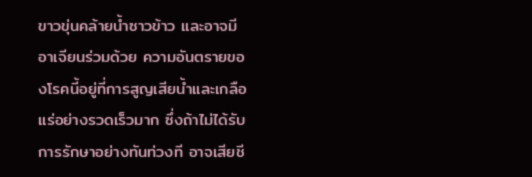ขาวขุ่นคล้ายน้ำซาวข้าว และอาจมีอาเจียนร่วมด้วย ความอันตรายของโรคนี้อยู่ที่การสูญเสียน้ำและเกลือแร่อย่างรวดเร็วมาก ซึ่งถ้าไม่ได้รับการรักษาอย่างทันท่วงที อาจเสียชี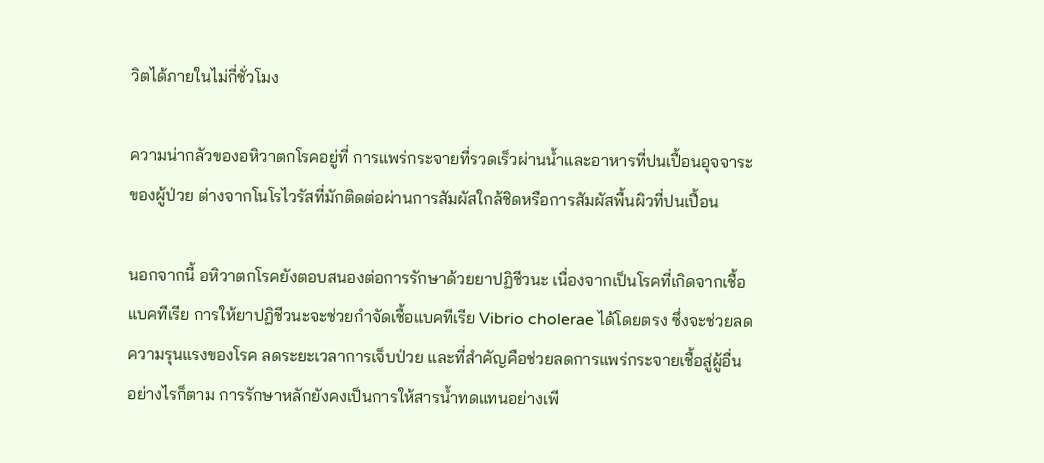วิตได้ภายในไม่กี่ชั่วโมง

ความน่ากลัวของอหิวาตกโรคอยู่ที่ การแพร่กระจายที่รวดเร็วผ่านน้ำและอาหารที่ปนเปื้อนอุจจาระของผู้ป่วย ต่างจากโนโรไวรัสที่มักติดต่อผ่านการสัมผัสใกล้ชิดหรือการสัมผัสพื้นผิวที่ปนเปื้อน

นอกจากนี้ อหิวาตกโรคยังตอบสนองต่อการรักษาด้วยยาปฏิชีวนะ เนื่องจากเป็นโรคที่เกิดจากเชื้อแบคทีเรีย การให้ยาปฏิชีวนะจะช่วยกำจัดเชื้อแบคทีเรีย Vibrio cholerae ได้โดยตรง ซึ่งจะช่วยลดความรุนแรงของโรค ลดระยะเวลาการเจ็บป่วย และที่สำคัญคือช่วยลดการแพร่กระจายเชื้อสู่ผู้อื่น อย่างไรก็ตาม การรักษาหลักยังคงเป็นการให้สารน้ำทดแทนอย่างเพี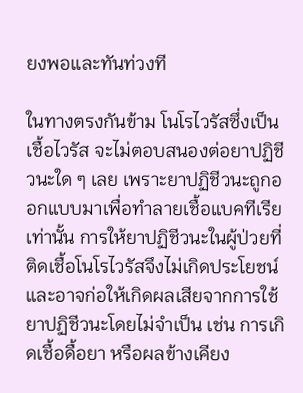ยงพอและทันท่วงที

ในทางตรงกันข้าม โนโรไวรัสซึ่งเป็นเชื้อไวรัส จะไม่ตอบสนองต่อยาปฏิชีวนะใด ๆ เลย เพราะยาปฏิชีวนะถูกออกแบบมาเพื่อทำลายเชื้อแบคทีเรียเท่านั้น การให้ยาปฏิชีวนะในผู้ป่วยที่ติดเชื้อโนโรไวรัสจึงไม่เกิดประโยชน์ และอาจก่อให้เกิดผลเสียจากการใช้ยาปฏิชีวนะโดยไม่จำเป็น เช่น การเกิดเชื้อดื้อยา หรือผลข้างเคียง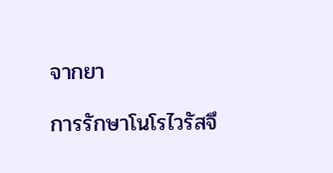จากยา

การรักษาโนโรไวรัสจึ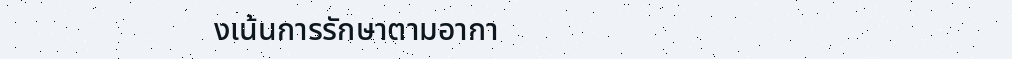งเน้นการรักษาตามอากา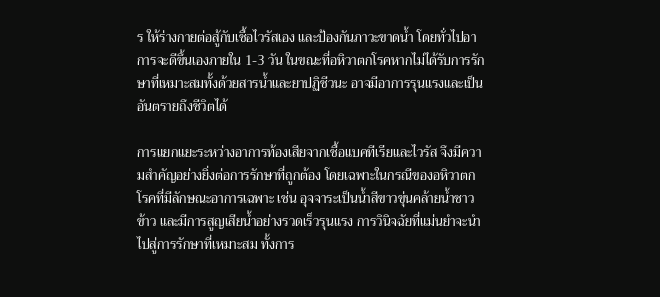ร ให้ร่างกายต่อสู้กับเชื้อไวรัสเอง และป้องกันภาวะขาดน้ำ โดยทั่วไปอาการจะดีขึ้นเองภายใน 1-3 วัน ในขณะที่อหิวาตกโรคหากไม่ได้รับการรักษาที่เหมาะสมทั้งด้วยสารน้ำและยาปฏิชีวนะ อาจมีอาการรุนแรงและเป็นอันตรายถึงชีวิตได้

การแยกแยะระหว่างอาการท้องเสียจากเชื้อแบคทีเรียและไวรัส จึงมีความสำคัญอย่างยิ่งต่อการรักษาที่ถูกต้อง โดยเฉพาะในกรณีของอหิวาตกโรคที่มีลักษณะอาการเฉพาะ เช่น อุจจาระเป็นน้ำสีขาวขุ่นคล้ายน้ำซาวข้าว และมีการสูญเสียน้ำอย่างรวดเร็วรุนแรง การวินิจฉัยที่แม่นยำจะนำไปสู่การรักษาที่เหมาะสม ทั้งการ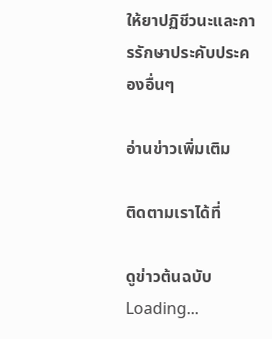ให้ยาปฏิชีวนะและการรักษาประคับประคองอื่นๆ

อ่านข่าวเพิ่มเติม

ติดตามเราได้ที่

ดูข่าวต้นฉบับ
Loading...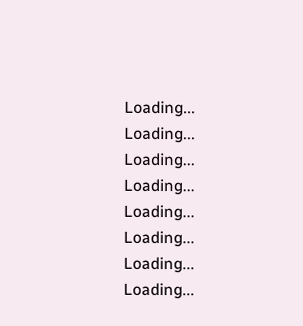Loading...
Loading...
Loading...
Loading...
Loading...
Loading...
Loading...
Loading...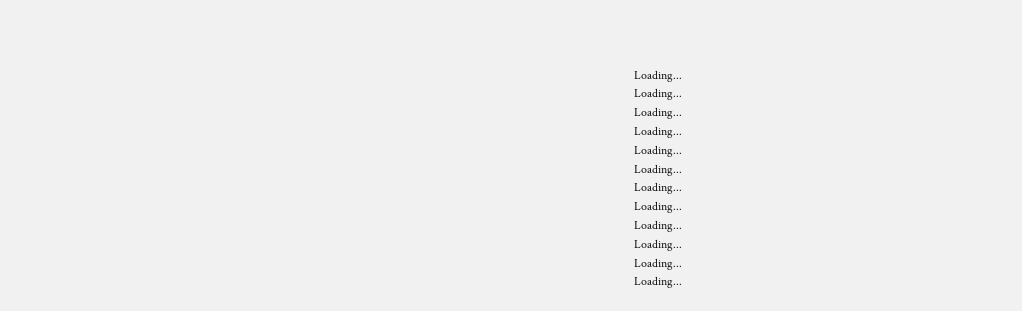Loading...
Loading...
Loading...
Loading...
Loading...
Loading...
Loading...
Loading...
Loading...
Loading...
Loading...
Loading...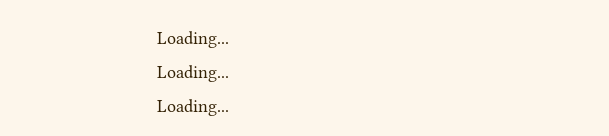Loading...
Loading...
Loading...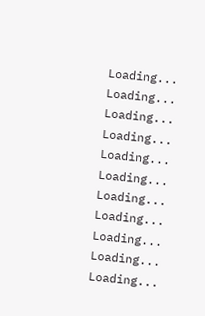Loading...
Loading...
Loading...
Loading...
Loading...
Loading...
Loading...
Loading...
Loading...
Loading...
Loading...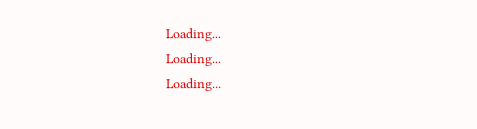Loading...
Loading...
Loading...